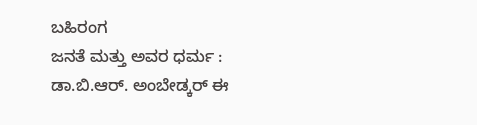ಬಹಿರಂಗ
ಜನತೆ ಮತ್ತು ಅವರ ಧರ್ಮ : ಡಾ.ಬಿ.ಆರ್. ಅಂಬೇಡ್ಕರ್ ಈ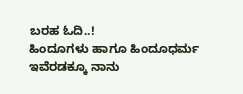ಬರಹ ಓದಿ..!
ಹಿಂದೂಗಳು ಹಾಗೂ ಹಿಂದೂಧರ್ಮ ಇವೆರಡಕ್ಕೂ ನಾನು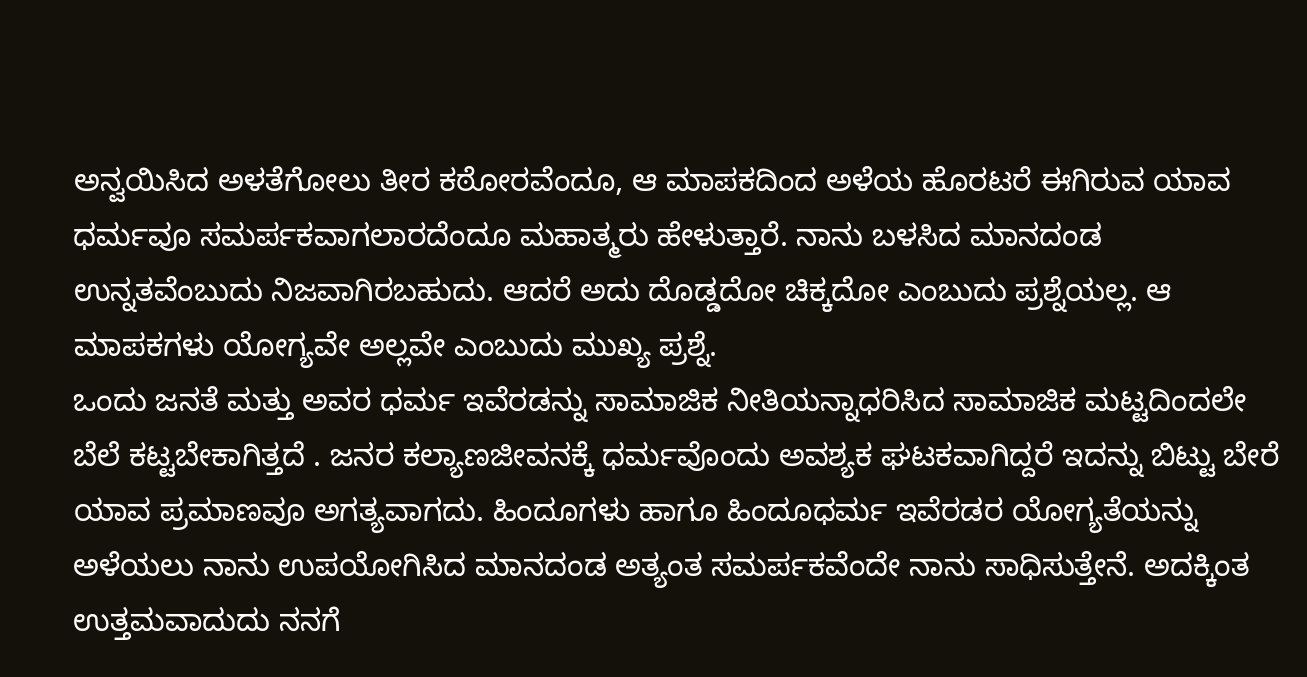ಅನ್ವಯಿಸಿದ ಅಳತೆಗೋಲು ತೀರ ಕಠೋರವೆಂದೂ, ಆ ಮಾಪಕದಿಂದ ಅಳೆಯ ಹೊರಟರೆ ಈಗಿರುವ ಯಾವ ಧರ್ಮವೂ ಸಮರ್ಪಕವಾಗಲಾರದೆಂದೂ ಮಹಾತ್ಮರು ಹೇಳುತ್ತಾರೆ. ನಾನು ಬಳಸಿದ ಮಾನದಂಡ ಉನ್ನತವೆಂಬುದು ನಿಜವಾಗಿರಬಹುದು. ಆದರೆ ಅದು ದೊಡ್ಡದೋ ಚಿಕ್ಕದೋ ಎಂಬುದು ಪ್ರಶ್ನೆಯಲ್ಲ. ಆ ಮಾಪಕಗಳು ಯೋಗ್ಯವೇ ಅಲ್ಲವೇ ಎಂಬುದು ಮುಖ್ಯ ಪ್ರಶ್ನೆ.
ಒಂದು ಜನತೆ ಮತ್ತು ಅವರ ಧರ್ಮ ಇವೆರಡನ್ನು ಸಾಮಾಜಿಕ ನೀತಿಯನ್ನಾಧರಿಸಿದ ಸಾಮಾಜಿಕ ಮಟ್ಟದಿಂದಲೇ ಬೆಲೆ ಕಟ್ಟಬೇಕಾಗಿತ್ತದೆ . ಜನರ ಕಲ್ಯಾಣಜೀವನಕ್ಕೆ ಧರ್ಮವೊಂದು ಅವಶ್ಯಕ ಘಟಕವಾಗಿದ್ದರೆ ಇದನ್ನು ಬಿಟ್ಟು ಬೇರೆ ಯಾವ ಪ್ರಮಾಣವೂ ಅಗತ್ಯವಾಗದು. ಹಿಂದೂಗಳು ಹಾಗೂ ಹಿಂದೂಧರ್ಮ ಇವೆರಡರ ಯೋಗ್ಯತೆಯನ್ನು ಅಳೆಯಲು ನಾನು ಉಪಯೋಗಿಸಿದ ಮಾನದಂಡ ಅತ್ಯಂತ ಸಮರ್ಪಕವೆಂದೇ ನಾನು ಸಾಧಿಸುತ್ತೇನೆ. ಅದಕ್ಕಿಂತ ಉತ್ತಮವಾದುದು ನನಗೆ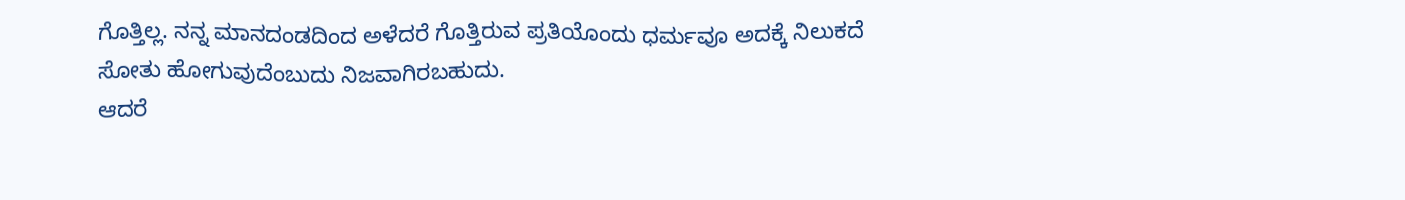ಗೊತ್ತಿಲ್ಲ. ನನ್ನ ಮಾನದಂಡದಿಂದ ಅಳೆದರೆ ಗೊತ್ತಿರುವ ಪ್ರತಿಯೊಂದು ಧರ್ಮವೂ ಅದಕ್ಕೆ ನಿಲುಕದೆ ಸೋತು ಹೋಗುವುದೆಂಬುದು ನಿಜವಾಗಿರಬಹುದು.
ಆದರೆ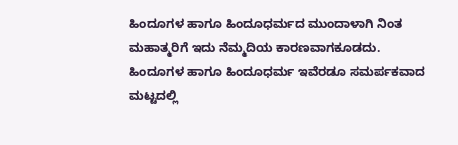ಹಿಂದೂಗಳ ಹಾಗೂ ಹಿಂದೂಧರ್ಮದ ಮುಂದಾಳಾಗಿ ನಿಂತ ಮಹಾತ್ಮರಿಗೆ ಇದು ನೆಮ್ಮದಿಯ ಕಾರಣವಾಗಕೂಡದು. ಹಿಂದೂಗಳ ಹಾಗೂ ಹಿಂದೂಧರ್ಮ ಇವೆರಡೂ ಸಮರ್ಪಕವಾದ ಮಟ್ಟದಲ್ಲಿ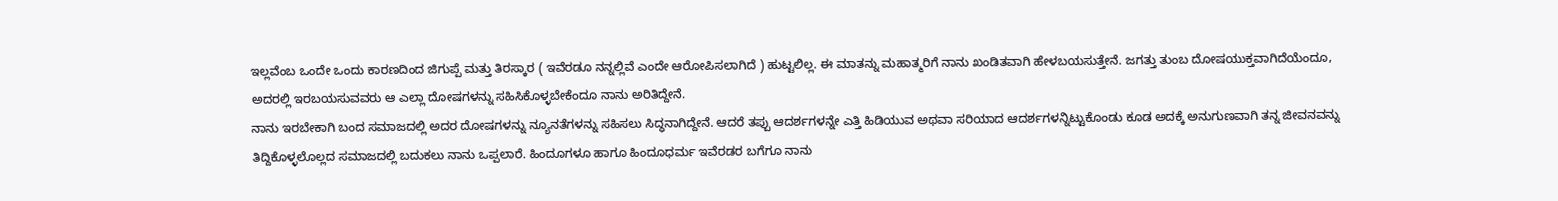ಇಲ್ಲವೆಂಬ ಒಂದೇ ಒಂದು ಕಾರಣದಿಂದ ಜಿಗುಪ್ಪೆ ಮತ್ತು ತಿರಸ್ಕಾರ ( ಇವೆರಡೂ ನನ್ನಲ್ಲಿವೆ ಎಂದೇ ಆರೋಪಿಸಲಾಗಿದೆ ) ಹುಟ್ಟಲಿಲ್ಲ. ಈ ಮಾತನ್ನು ಮಹಾತ್ಮರಿಗೆ ನಾನು ಖಂಡಿತವಾಗಿ ಹೇಳಬಯಸುತ್ತೇನೆ. ಜಗತ್ತು ತುಂಬ ದೋಷಯುಕ್ತವಾಗಿದೆಯೆಂದೂ, ಅದರಲ್ಲಿ ಇರಬಯಸುವವರು ಆ ಎಲ್ಲಾ ದೋಷಗಳನ್ನು ಸಹಿಸಿಕೊಳ್ಳಬೇಕೆಂದೂ ನಾನು ಅರಿತಿದ್ದೇನೆ.
ನಾನು ಇರಬೇಕಾಗಿ ಬಂದ ಸಮಾಜದಲ್ಲಿ ಅದರ ದೋಷಗಳನ್ನು ನ್ಯೂನತೆಗಳನ್ನು ಸಹಿಸಲು ಸಿದ್ಧನಾಗಿದ್ದೇನೆ. ಆದರೆ ತಪ್ಪು ಆದರ್ಶಗಳನ್ನೇ ಎತ್ತಿ ಹಿಡಿಯುವ ಅಥವಾ ಸರಿಯಾದ ಆದರ್ಶಗಳನ್ನಿಟ್ಟುಕೊಂಡು ಕೂಡ ಅದಕ್ಕೆ ಅನುಗುಣವಾಗಿ ತನ್ನ ಜೀವನವನ್ನು ತಿದ್ದಿಕೊಳ್ಳಲೊಲ್ಲದ ಸಮಾಜದಲ್ಲಿ ಬದುಕಲು ನಾನು ಒಪ್ಪಲಾರೆ. ಹಿಂದೂಗಳೂ ಹಾಗೂ ಹಿಂದೂಧರ್ಮ ಇವೆರಡರ ಬಗೆಗೂ ನಾನು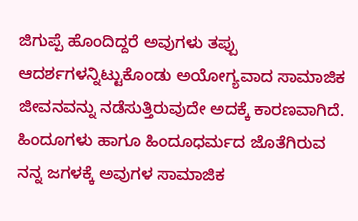ಜಿಗುಪ್ಪೆ ಹೊಂದಿದ್ದರೆ ಅವುಗಳು ತಪ್ಪು ಆದರ್ಶಗಳನ್ನಿಟ್ಟುಕೊಂಡು ಅಯೋಗ್ಯವಾದ ಸಾಮಾಜಿಕ ಜೀವನವನ್ನು ನಡೆಸುತ್ತಿರುವುದೇ ಅದಕ್ಕೆ ಕಾರಣವಾಗಿದೆ. ಹಿಂದೂಗಳು ಹಾಗೂ ಹಿಂದೂಧರ್ಮದ ಜೊತೆಗಿರುವ ನನ್ನ ಜಗಳಕ್ಕೆ ಅವುಗಳ ಸಾಮಾಜಿಕ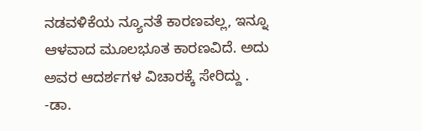ನಡವಳಿಕೆಯ ನ್ಯೂನತೆ ಕಾರಣವಲ್ಲ, ಇನ್ನೂ ಆಳವಾದ ಮೂಲಭೂತ ಕಾರಣವಿದೆ. ಅದು ಅವರ ಆದರ್ಶಗಳ ವಿಚಾರಕ್ಕೆ ಸೇರಿದ್ದು .
-ಡಾ.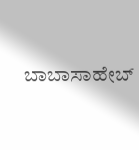ಬಾಬಾಸಾಹೇಬ್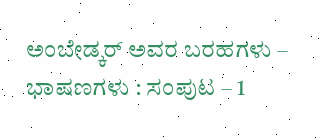ಅಂಬೇಡ್ಕರ್ ಅವರ ಬರಹಗಳು – ಭಾಷಣಗಳು : ಸಂಪುಟ – 1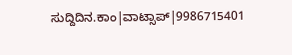ಸುದ್ದಿದಿನ.ಕಾಂ|ವಾಟ್ಸಾಪ್|9986715401